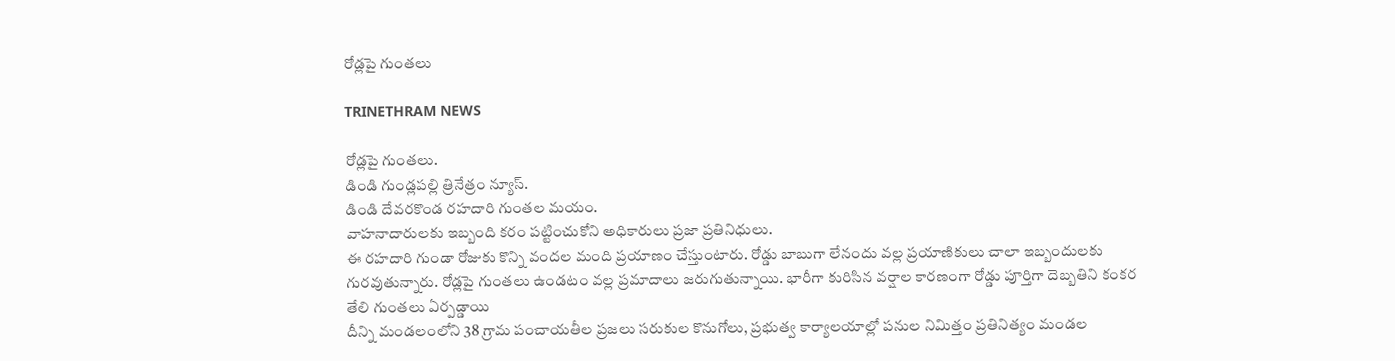రోడ్లపై గుంతలు

TRINETHRAM NEWS

రోడ్లపై గుంతలు.
డిండి గుండ్లపల్లి త్రినేత్రం న్యూస్.
డిండి దేవరకొండ రహదారి గుంతల మయం.
వాహనాదారులకు ఇబ్బంది కరం పట్టించుకోని అధికారులు ప్రజా ప్రతినిధులు.
ఈ రహదారి గుండా రోజుకు కొన్ని వందల మంది ప్రయాణం చేస్తుంటారు. రోడ్డు బాబుగా లేనందు వల్ల ప్రయాణికులు చాలా ఇబ్బందులకు గురవుతున్నారు. రోడ్లపై గుంతలు ఉండటం వల్ల ప్రమాదాలు జరుగుతున్నాయి. భారీగా కురిసిన వర్షాల కారణంగా రోడ్డు పూర్తిగా దెబ్బతిని కంకర తేలి గుంతలు ఏర్పడ్డాయి
దీన్ని మండలంలోని 38 గ్రామ పంచాయతీల ప్రజలు సరుకుల కొనుగోలు, ప్రభుత్వ కార్యాలయాల్లో పనుల నిమిత్తం ప్రతినిత్యం మండల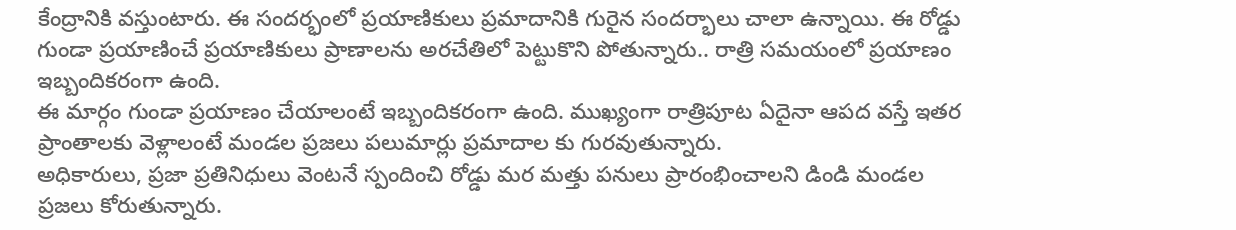కేంద్రానికి వస్తుంటారు. ఈ సందర్భంలో ప్రయాణికులు ప్రమాదానికి గురైన సందర్భాలు చాలా ఉన్నాయి. ఈ రోడ్డు గుండా ప్రయాణించే ప్రయాణికులు ప్రాణాలను అరచేతిలో పెట్టుకొని పోతున్నారు.. రాత్రి సమయంలో ప్రయాణం ఇబ్బందికరంగా ఉంది.
ఈ మార్గం గుండా ప్రయాణం చేయాలంటే ఇబ్బందికరంగా ఉంది. ముఖ్యంగా రాత్రిపూట ఏదైనా ఆపద వస్తే ఇతర ప్రాంతాలకు వెళ్లాలంటే మండల ప్రజలు పలుమార్లు ప్రమాదాల కు గురవుతున్నారు.
అధికారులు, ప్రజా ప్రతినిధులు వెంటనే స్పందించి రోడ్డు మర మత్తు పనులు ప్రారంభించాలని డిండి మండల ప్రజలు కోరుతున్నారు.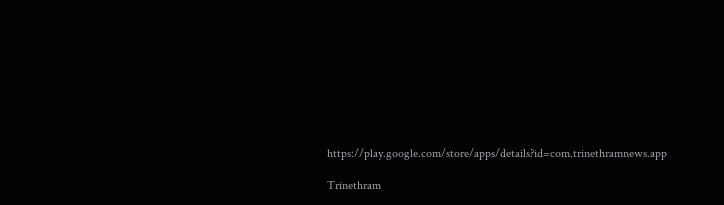https://play.google.com/store/apps/details?id=com.trinethramnews.app

Trinethram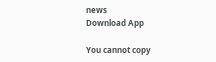news
Download App

You cannot copy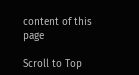content of this page

Scroll to Top